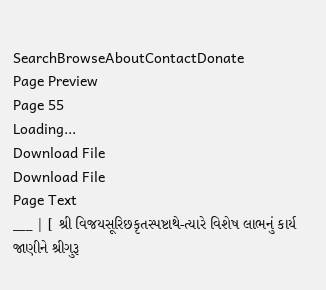SearchBrowseAboutContactDonate
Page Preview
Page 55
Loading...
Download File
Download File
Page Text
___ | [ શ્રી વિજયસૂરિછકૃતસ્પષ્ટાથે-ત્યારે વિશેષ લાભનું કાર્ય જાણીને શ્રીગુરૂ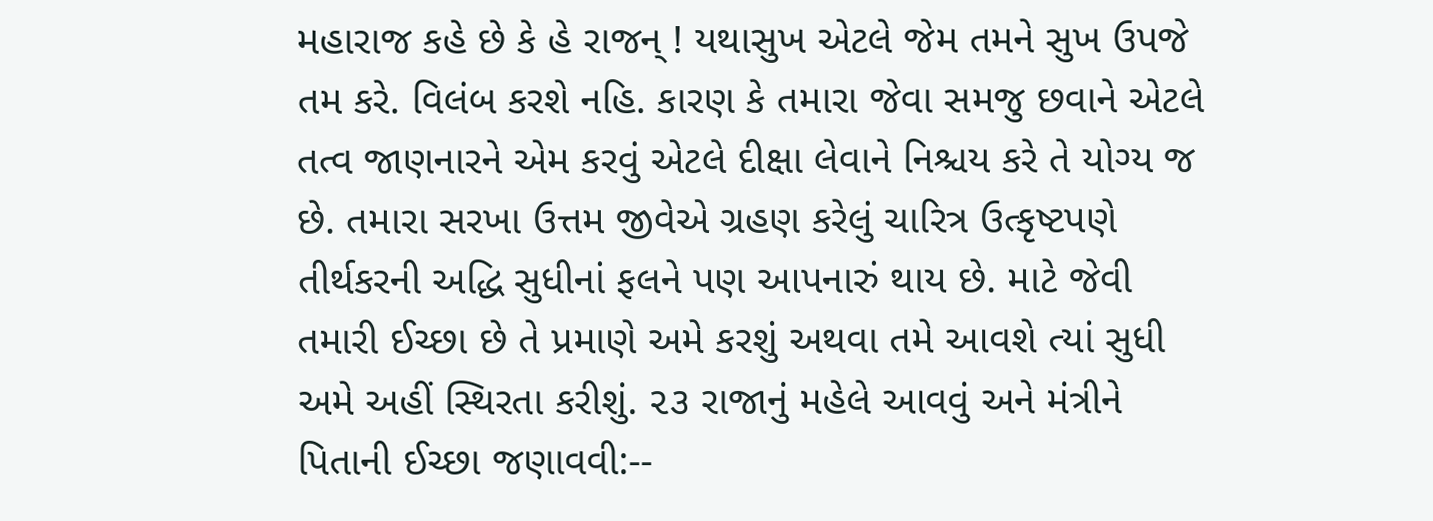મહારાજ કહે છે કે હે રાજન્ ! યથાસુખ એટલે જેમ તમને સુખ ઉપજે તમ કરે. વિલંબ કરશે નહિ. કારણ કે તમારા જેવા સમજુ છવાને એટલે તત્વ જાણનારને એમ કરવું એટલે દીક્ષા લેવાને નિશ્ચય કરે તે યોગ્ય જ છે. તમારા સરખા ઉત્તમ જીવેએ ગ્રહણ કરેલું ચારિત્ર ઉત્કૃષ્ટપણે તીર્થકરની અદ્ધિ સુધીનાં ફલને પણ આપનારું થાય છે. માટે જેવી તમારી ઈચ્છા છે તે પ્રમાણે અમે કરશું અથવા તમે આવશે ત્યાં સુધી અમે અહીં સ્થિરતા કરીશું. ૨૩ રાજાનું મહેલે આવવું અને મંત્રીને પિતાની ઈચ્છા જણાવવી:--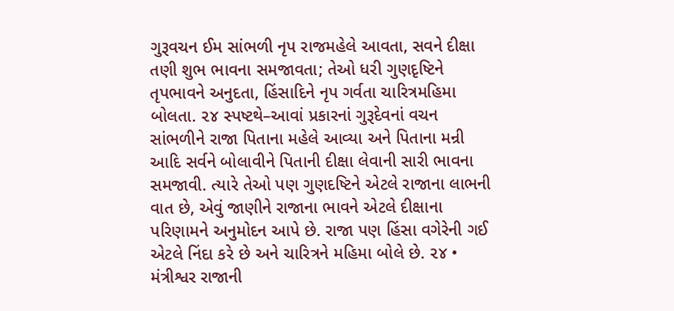ગુરૂવચન ઈમ સાંભળી નૃપ રાજમહેલે આવતા, સવને દીક્ષા તણી શુભ ભાવના સમજાવતા; તેઓ ધરી ગુણદૃષ્ટિને તૃપભાવને અનુદતા, હિંસાદિને નૃપ ગર્વતા ચારિત્રમહિમા બોલતા. ૨૪ સ્પષ્ટથે–આવાં પ્રકારનાં ગુરૂદેવનાં વચન સાંભળીને રાજા પિતાના મહેલે આવ્યા અને પિતાના મન્રી આદિ સર્વને બોલાવીને પિતાની દીક્ષા લેવાની સારી ભાવના સમજાવી. ત્યારે તેઓ પણ ગુણદષ્ટિને એટલે રાજાના લાભની વાત છે, એવું જાણીને રાજાના ભાવને એટલે દીક્ષાના પરિણામને અનુમોદન આપે છે. રાજા પણ હિંસા વગેરેની ગઈ એટલે નિંદા કરે છે અને ચારિત્રને મહિમા બોલે છે. ૨૪ • મંત્રીશ્વર રાજાની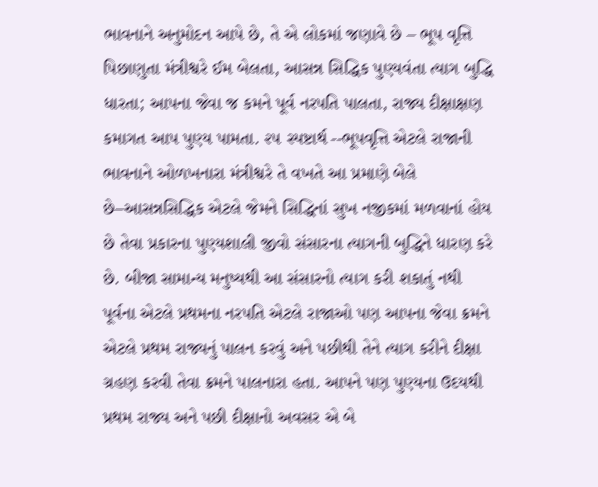ભાવનાને અનુમોદન આપે છે, તે એ લોકમાં જણાવે છે – ભૂપ વૃત્તિ પિછાણુતા મંત્રીશ્વરે ઈમ બેલતા, આસન્ન સિદ્ધિક પુણ્યવંતા ત્યાગ બુદ્ધિ ધારતા; આપના જેવા જ કમને પૂર્વ નરપતિ પાલતા, રાજ્ય દીક્ષાક્ષણ કમાગત આપ પુણ્ય પામતા. ૨૫ સ્પષ્ટાર્થ --ભૂપવૃત્તિ એટલે રાજાની ભાવનાને ઓળખનારા મંત્રીશ્વરે તે વખતે આ પ્રમાણે બેલે છે–આસન્નસિદ્ધિક એટલે જેમને સિદ્ધિનાં સુખ નજીકમાં મળવાનાં હોય છે તેવા પ્રકારના પુણ્યશાલી જીવો સંસારના ત્યાગની બુદ્ધિને ધારણ કરે છે. બીજા સામાન્ય મનુષ્યથી આ સંસારનો ત્યાગ કરી શકાતું નથી પૂર્વના એટલે પ્રથમના નરપતિ એટલે રાજાઓ પણ આપના જેવા ક્રમને એટલે પ્રથમ રાજ્યનું પાલન કરવું અને પછીથી તેને ત્યાગ કરીને દીક્ષા ગ્રહણ કરવી તેવા ક્રમને પાલનારા હતા. આપને પણ પુણ્યના ઉદયથી પ્રથમ રાજ્ય અને પછી દીક્ષાનો અવસર એ બે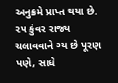અનુક્રમે પ્રાપ્ત થયા છે. ૨૫ કુંવર રાજ્ય ચલાવવાને ગ્ય છે પૂરણ પણે, સાધે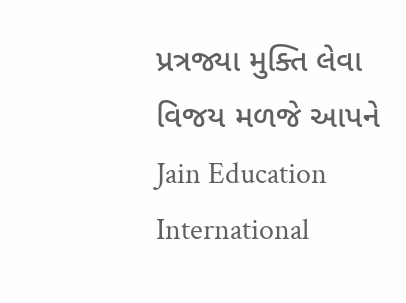પ્રત્રજ્યા મુક્તિ લેવા વિજય મળજે આપને Jain Education International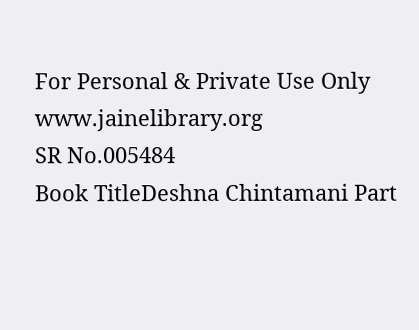For Personal & Private Use Only www.jainelibrary.org
SR No.005484
Book TitleDeshna Chintamani Part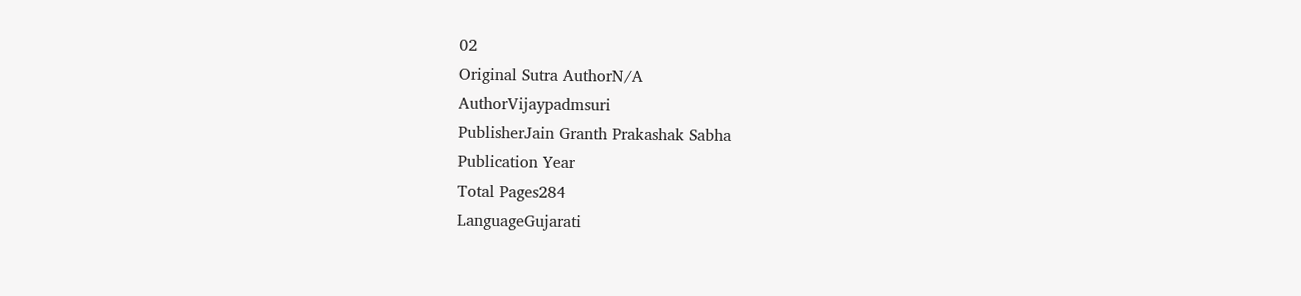02
Original Sutra AuthorN/A
AuthorVijaypadmsuri
PublisherJain Granth Prakashak Sabha
Publication Year
Total Pages284
LanguageGujarati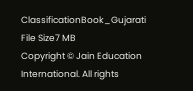ClassificationBook_Gujarati
File Size7 MB
Copyright © Jain Education International. All rights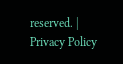reserved. | Privacy Policy